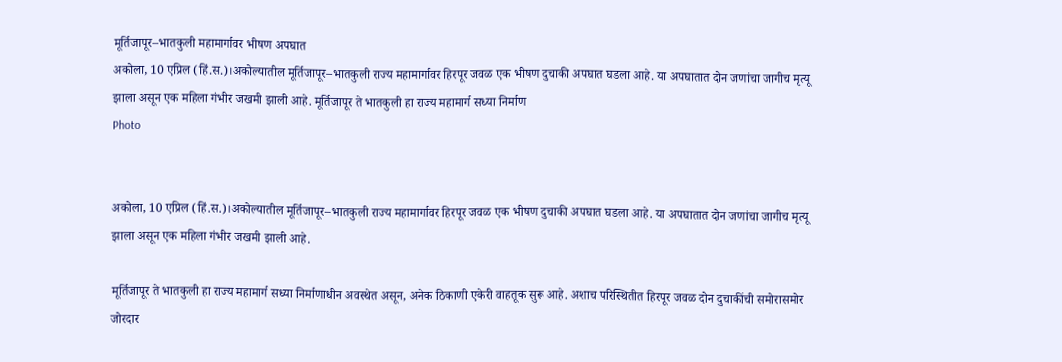मूर्तिजापूर–भातकुली महामार्गावर भीषण अपघात
अकोला, 10 एप्रिल (हिं.स.)।अकोल्यातील मूर्तिजापूर–भातकुली राज्य महामार्गावर हिरपूर जवळ एक भीषण दुचाकी अपघात घडला आहे. या अपघातात दोन जणांचा जागीच मृत्यू झाला असून एक महिला गंभीर जखमी झाली आहे. मूर्तिजापूर ते भातकुली हा राज्य महामार्ग सध्या निर्माण
Photo


अकोला, 10 एप्रिल (हिं.स.)।अकोल्यातील मूर्तिजापूर–भातकुली राज्य महामार्गावर हिरपूर जवळ एक भीषण दुचाकी अपघात घडला आहे. या अपघातात दोन जणांचा जागीच मृत्यू झाला असून एक महिला गंभीर जखमी झाली आहे.

मूर्तिजापूर ते भातकुली हा राज्य महामार्ग सध्या निर्माणाधीन अवस्थेत असून, अनेक ठिकाणी एकेरी वाहतूक सुरू आहे. अशाच परिस्थितीत हिरपूर जवळ दोन दुचाकींची समोरासमोर जोरदार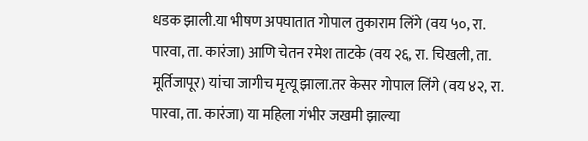धडक झाली.या भीषण अपघातात गोपाल तुकाराम लिंगे (वय ५०, रा. पारवा, ता. कारंजा) आणि चेतन रमेश ताटके (वय २६, रा. चिखली, ता. मूर्तिजापूर) यांचा जागीच मृत्यू झाला.तर केसर गोपाल लिंगे (वय ४२, रा. पारवा, ता. कारंजा) या महिला गंभीर जखमी झाल्या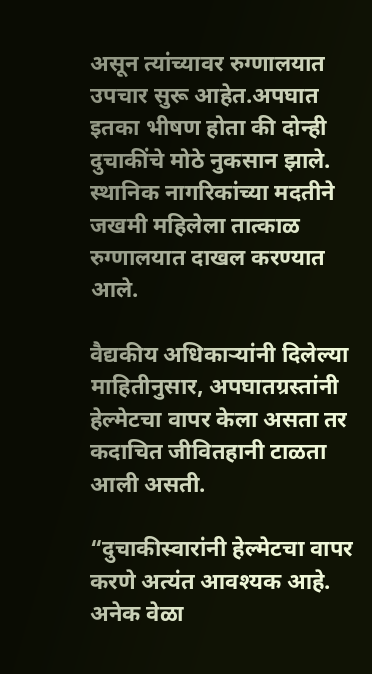असून त्यांच्यावर रुग्णालयात उपचार सुरू आहेत.अपघात इतका भीषण होता की दोन्ही दुचाकींचे मोठे नुकसान झाले. स्थानिक नागरिकांच्या मदतीने जखमी महिलेला तात्काळ रुग्णालयात दाखल करण्यात आले.

वैद्यकीय अधिकाऱ्यांनी दिलेल्या माहितीनुसार, अपघातग्रस्तांनी हेल्मेटचा वापर केला असता तर कदाचित जीवितहानी टाळता आली असती.

“दुचाकीस्वारांनी हेल्मेटचा वापर करणे अत्यंत आवश्यक आहे. अनेक वेळा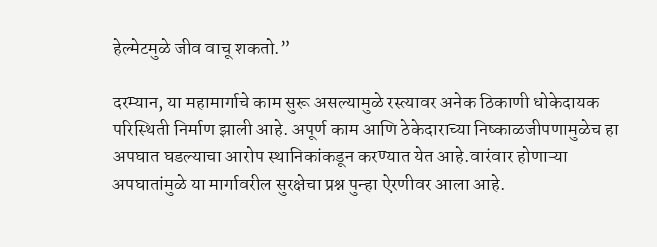हेल्मेटमुळे जीव वाचू शकतो.”

दरम्यान, या महामार्गाचे काम सुरू असल्यामुळे रस्त्यावर अनेक ठिकाणी धोकेदायक परिस्थिती निर्माण झाली आहे. अपूर्ण काम आणि ठेकेदाराच्या निष्काळजीपणामुळेच हा अपघात घडल्याचा आरोप स्थानिकांकडून करण्यात येत आहे.वारंवार होणाऱ्या अपघातांमुळे या मार्गावरील सुरक्षेचा प्रश्न पुन्हा ऐरणीवर आला आहे.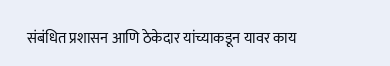संबंधित प्रशासन आणि ठेकेदार यांच्याकडून यावर काय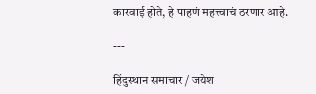कारवाई होते, हे पाहणं महत्त्वाचं ठरणार आहे.

---

हिंदुस्थान समाचार / जयेश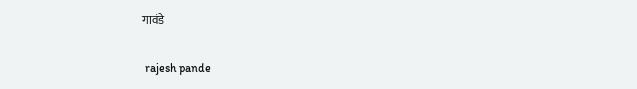गावंडे


 rajesh pande